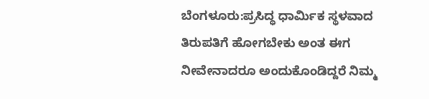ಬೆಂಗಳೂರು:ಪ್ರಸಿದ್ಧ ಧಾರ್ಮಿಕ ಸ್ಥಳವಾದ ತಿರುಪತಿಗೆ ಹೋಗಬೇಕು ಅಂತ ಈಗ ನೀವೇನಾದರೂ ಅಂದುಕೊಂಡಿದ್ದರೆ ನಿಮ್ಮ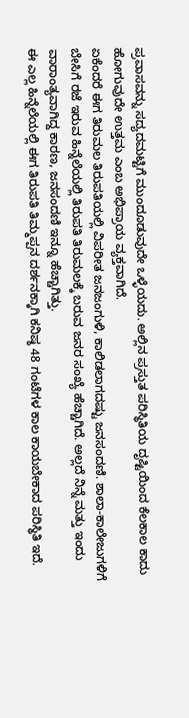ಪ್ರವಾಸವನ್ನು ಸದ್ಯದಮಟ್ಟಿಗೆ ಮುಂದೂಡುವುದೇ ಒಳ್ಳೆಯದು. ಅಲ್ಲಿನ ಪ್ರಸ್ತುತ ಪರಿಸ್ಥಿತಿಯ ದೃಷ್ಟಿಯಿಂದ ಕೆಲಕಾಲ ಕಾದು ಹೋಗುವುದೇ ಉತ್ತಮ ಎಂಬ ಅಭಿಪ್ರಾಯ ವ್ಯಕ್ತವಾಗಿದೆ.
ಏಕೆಂದರೆ ಈಗ ತಿರುಮಲ ತಿರುಪತಿಯಲ್ಲಿ ವಿಪರೀತ ಜನಜಂಗುಳಿ, ಕಾಲಿಡಲಾಗದಷ್ಟು ಜನಸಂದಣಿ. ಶಾಲಾ-ಕಾಲೇಜುಗಳಿಗೆ ಬೇಸಿಗೆ ರಜೆ ಇರುವ ಹಿನ್ನೆಲೆಯಲ್ಲಿ ತಿರುಪತಿ ತಿರುಮಲಕ್ಕೆ ಬರುವ ಜನರ ಸಂಖ್ಯೆ ಹೆಚ್ಚಾಗಿದೆ. ಅಲ್ಲದೆ ನಿನ್ನೆ ಮತ್ತು ಇಂದು ವಾರಾಂತ್ಯವಾಗಿದ್ದ ಕಾರಣ, ಜನಸಂದಣಿ ಇನ್ನೂ ಹೆಚ್ಚಾಗಿತ್ತು.
ಈ ಎಲ್ಲ ಹಿನ್ನೆಲೆಯಲ್ಲಿ ಈಗ ತಿರುಪತಿ ತಿಮ್ಮಪ್ಪನ ದರ್ಶನಕ್ಕಾಗಿ ಕನಿಷ್ಠ 48 ಗಂಟೆಗಳ ಕಾಲ ಕಾಯಬೇಕಾದ ಪರಿಸ್ಥಿತಿ ಇದೆ.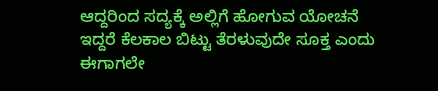ಆದ್ದರಿಂದ ಸದ್ಯಕ್ಕೆ ಅಲ್ಲಿಗೆ ಹೋಗುವ ಯೋಚನೆ ಇದ್ದರೆ ಕೆಲಕಾಲ ಬಿಟ್ಟು ತೆರಳುವುದೇ ಸೂಕ್ತ ಎಂದು ಈಗಾಗಲೇ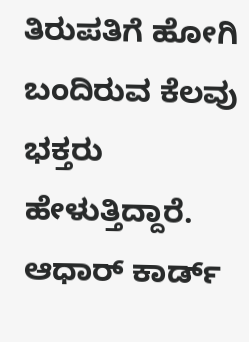ತಿರುಪತಿಗೆ ಹೋಗಿ ಬಂದಿರುವ ಕೆಲವು ಭಕ್ತರು ಹೇಳುತ್ತಿದ್ದಾರೆ.
ಆಧಾರ್ ಕಾರ್ಡ್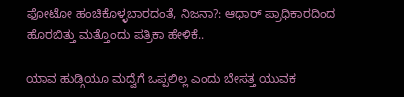ಫೋಟೋ ಹಂಚಿಕೊಳ್ಳಬಾರದಂತೆ, ನಿಜನಾ?: ಆಧಾರ್ ಪ್ರಾಧಿಕಾರದಿಂದ ಹೊರಬಿತ್ತು ಮತ್ತೊಂದು ಪತ್ರಿಕಾ ಹೇಳಿಕೆ..

ಯಾವ ಹುಡ್ಗಿಯೂ ಮದ್ವೆಗೆ ಒಪ್ಪಲಿಲ್ಲ ಎಂದು ಬೇಸತ್ತ ಯುವಕ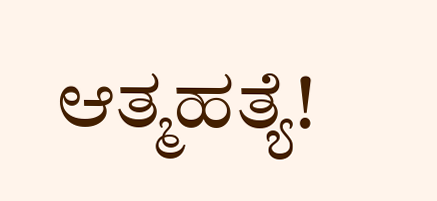ಆತ್ಮಹತ್ಯೆ!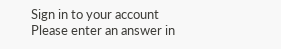Sign in to your account
Please enter an answer in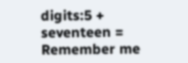digits:5 + seventeen =
Remember me